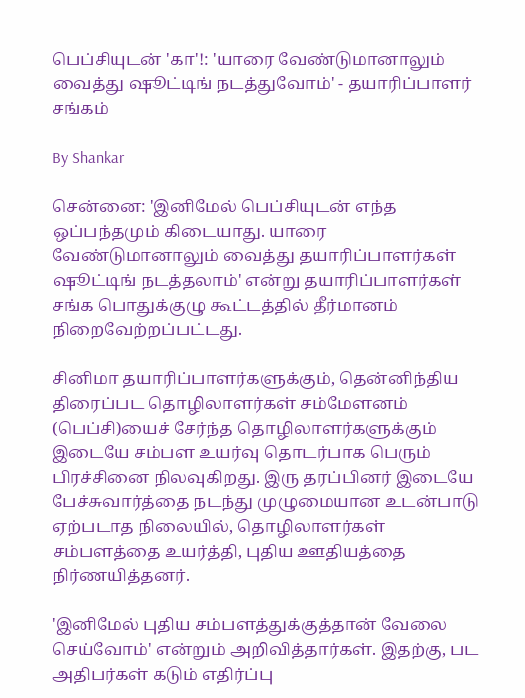பெப்சியுடன் 'கா'!: 'யாரை வேண்டுமானாலும் வைத்து ஷூட்டிங் நடத்துவோம்' - தயாரிப்பாளர் சங்கம்

By Shankar

சென்னை: 'இனிமேல் பெப்சியுடன் எந்த ஒப்பந்தமும் கிடையாது. யாரை வேண்டுமானாலும் வைத்து தயாரிப்பாளர்கள் ஷூட்டிங் நடத்தலாம்' என்று தயாரிப்பாளர்கள் சங்க பொதுக்குழு கூட்டத்தில் தீர்மானம் நிறைவேற்றப்பட்டது.

சினிமா தயாரிப்பாளர்களுக்கும், தென்னிந்திய திரைப்பட தொழிலாளர்கள் சம்மேளனம் (பெப்சி)யைச் சேர்ந்த தொழிலாளர்களுக்கும் இடையே சம்பள உயர்வு தொடர்பாக பெரும் பிரச்சினை நிலவுகிறது. இரு தரப்பினர் இடையே பேச்சுவார்த்தை நடந்து முழுமையான உடன்பாடு ஏற்படாத நிலையில், தொழிலாளர்கள் சம்பளத்தை உயர்த்தி, புதிய ஊதியத்தை நிர்ணயித்தனர்.

'இனிமேல் புதிய சம்பளத்துக்குத்தான் வேலை செய்வோம்' என்றும் அறிவித்தார்கள். இதற்கு, பட அதிபர்கள் கடும் எதிர்ப்பு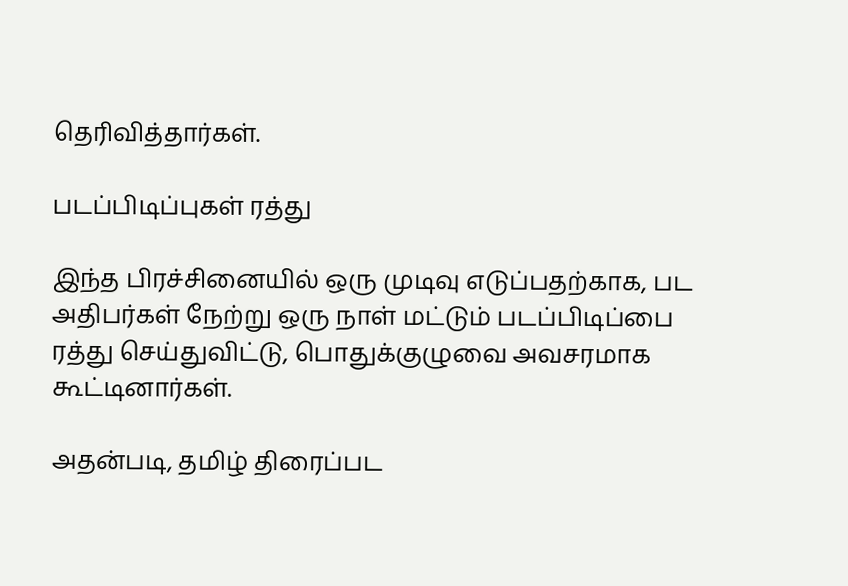தெரிவித்தார்கள்.

படப்பிடிப்புகள் ரத்து

இந்த பிரச்சினையில் ஒரு முடிவு எடுப்பதற்காக, பட அதிபர்கள் நேற்று ஒரு நாள் மட்டும் படப்பிடிப்பை ரத்து செய்துவிட்டு, பொதுக்குழுவை அவசரமாக கூட்டினார்கள்.

அதன்படி, தமிழ் திரைப்பட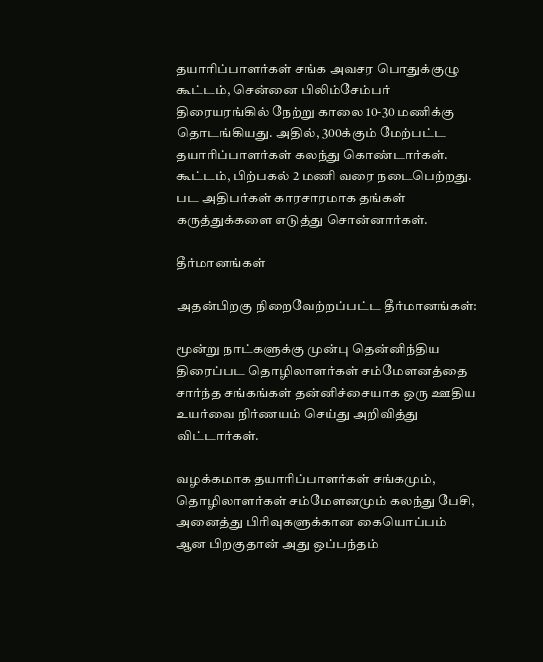தயாரிப்பாளர்கள் சங்க அவசர பொதுக்குழு கூட்டம், சென்னை பிலிம்சேம்பர் திரையரங்கில் நேற்று காலை 10-30 மணிக்கு தொடங்கியது. அதில், 300க்கும் மேற்பட்ட தயாரிப்பாளர்கள் கலந்து கொண்டார்கள். கூட்டம், பிற்பகல் 2 மணி வரை நடைபெற்றது. பட அதிபர்கள் காரசாரமாக தங்கள் கருத்துக்களை எடுத்து சொன்னார்கள்.

தீர்மானங்கள்

அதன்பிறகு நிறைவேற்றப்பட்ட தீர்மானங்கள்:

மூன்று நாட்களுக்கு முன்பு தென்னிந்திய திரைப்பட தொழிலாளர்கள் சம்மேளனத்தை சார்ந்த சங்கங்கள் தன்னிச்சையாக ஒரு ஊதிய உயர்வை நிர்ணயம் செய்து அறிவித்து விட்டார்கள்.

வழக்கமாக தயாரிப்பாளர்கள் சங்கமும், தொழிலாளர்கள் சம்மேளனமும் கலந்து பேசி, அனைத்து பிரிவுகளுக்கான கையொப்பம் ஆன பிறகுதான் அது ஒப்பந்தம்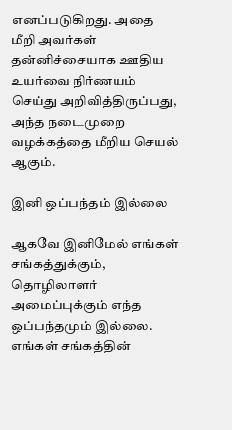எனப்படுகிறது. அதை மீறி அவர்கள் தன்னிச்சையாக ஊதிய உயர்வை நிர்ணயம் செய்து அறிவித்திருப்பது, அந்த நடைமுறை வழக்கத்தை மீறிய செயல் ஆகும்.

இனி ஒப்பந்தம் இல்லை

ஆகவே இனிமேல் எங்கள் சங்கத்துக்கும், தொழிலாளர் அமைப்புக்கும் எந்த ஒப்பந்தமும் இல்லை. எங்கள் சங்கத்தின்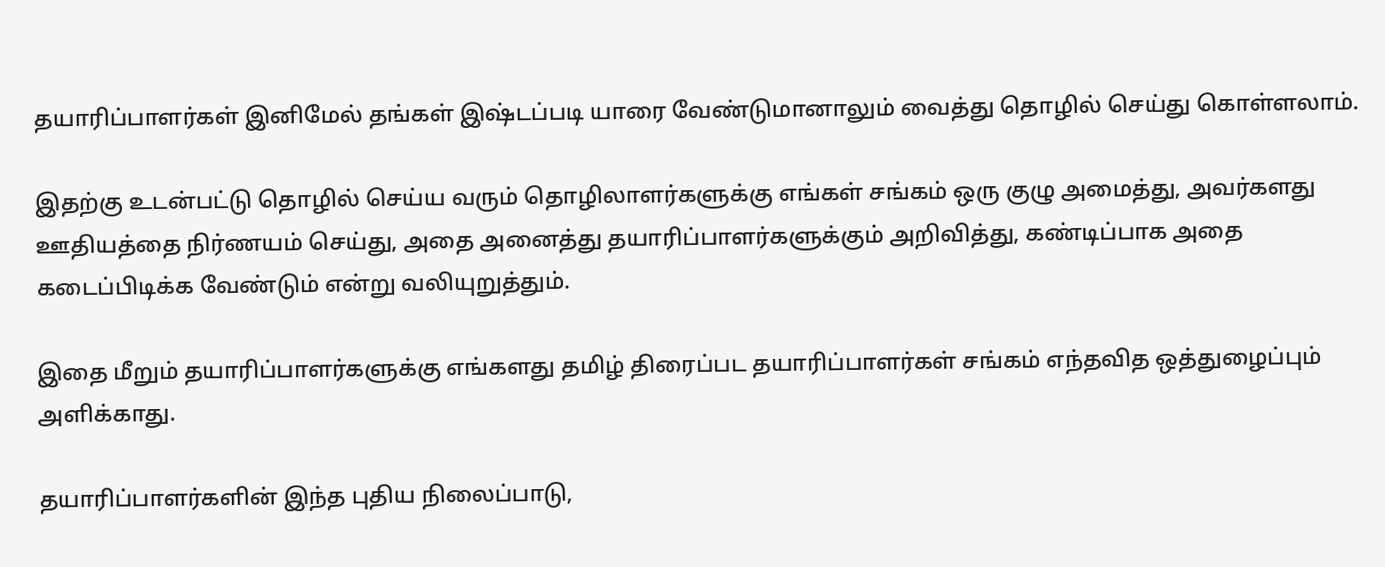தயாரிப்பாளர்கள் இனிமேல் தங்கள் இஷ்டப்படி யாரை வேண்டுமானாலும் வைத்து தொழில் செய்து கொள்ளலாம்.

இதற்கு உடன்பட்டு தொழில் செய்ய வரும் தொழிலாளர்களுக்கு எங்கள் சங்கம் ஒரு குழு அமைத்து, அவர்களது ஊதியத்தை நிர்ணயம் செய்து, அதை அனைத்து தயாரிப்பாளர்களுக்கும் அறிவித்து, கண்டிப்பாக அதை கடைப்பிடிக்க வேண்டும் என்று வலியுறுத்தும்.

இதை மீறும் தயாரிப்பாளர்களுக்கு எங்களது தமிழ் திரைப்பட தயாரிப்பாளர்கள் சங்கம் எந்தவித ஒத்துழைப்பும் அளிக்காது.

தயாரிப்பாளர்களின் இந்த புதிய நிலைப்பாடு,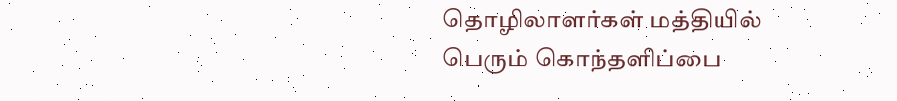தொழிலாளர்கள் மத்தியில் பெரும் கொந்தளிப்பை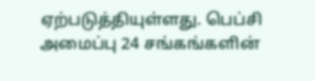ஏற்படுத்தியுள்ளது. பெப்சி அமைப்பு 24 சங்கங்களின்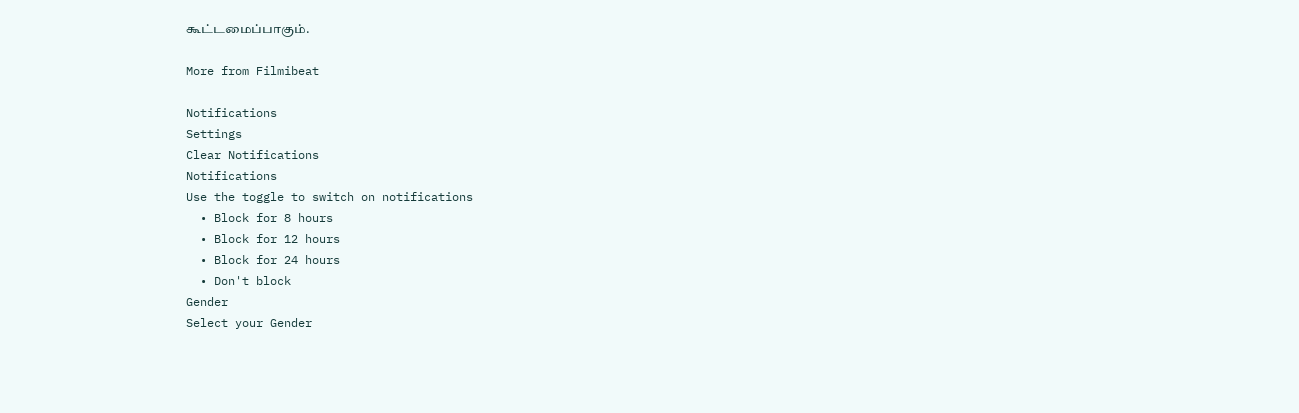கூட்டமைப்பாகும்.

More from Filmibeat

Notifications
Settings
Clear Notifications
Notifications
Use the toggle to switch on notifications
  • Block for 8 hours
  • Block for 12 hours
  • Block for 24 hours
  • Don't block
Gender
Select your Gender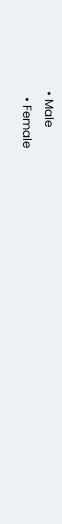• Male
  • Female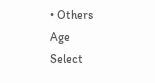• Others
Age
Select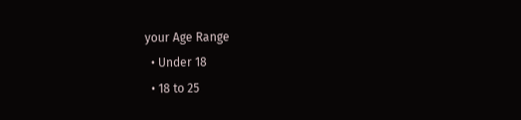your Age Range
  • Under 18
  • 18 to 25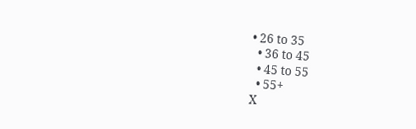• 26 to 35
  • 36 to 45
  • 45 to 55
  • 55+
X